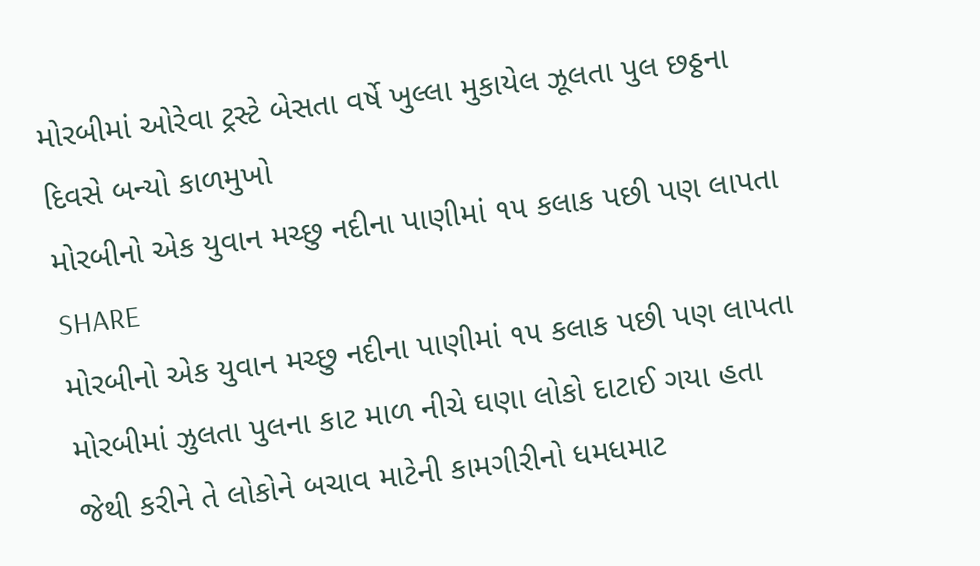મોરબીમાં ઓરેવા ટ્રસ્ટે બેસતા વર્ષે ખુલ્લા મુકાયેલ ઝૂલતા પુલ છઠ્ઠના દિવસે બન્યો કાળમુખો
મોરબીનો એક યુવાન મચ્છુ નદીના પાણીમાં ૧૫ કલાક પછી પણ લાપતા
SHARE
મોરબીનો એક યુવાન મચ્છુ નદીના પાણીમાં ૧૫ કલાક પછી પણ લાપતા
મોરબીમાં ઝુલતા પુલના કાટ માળ નીચે ઘણા લોકો દાટાઈ ગયા હતા જેથી કરીને તે લોકોને બચાવ માટેની કામગીરીનો ધમધમાટ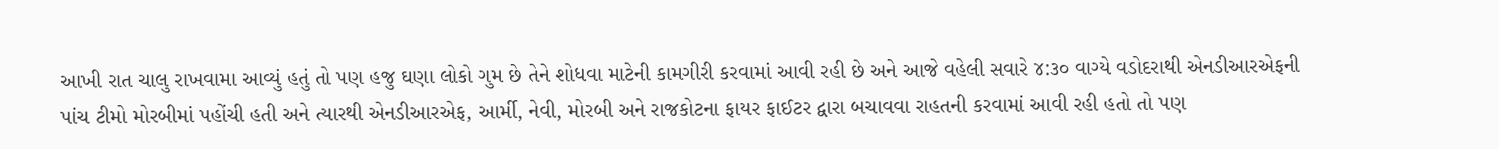આખી રાત ચાલુ રાખવામા આવ્યું હતું તો પણ હજુ ઘણા લોકો ગુમ છે તેને શોધવા માટેની કામગીરી કરવામાં આવી રહી છે અને આજે વહેલી સવારે ૪:૩૦ વાગ્યે વડોદરાથી એનડીઆરએફની પાંચ ટીમો મોરબીમાં પહોંચી હતી અને ત્યારથી એનડીઆરએફ, આર્મી, નેવી, મોરબી અને રાજકોટના ફાયર ફાઈટર દ્વારા બચાવવા રાહતની કરવામાં આવી રહી હતો તો પણ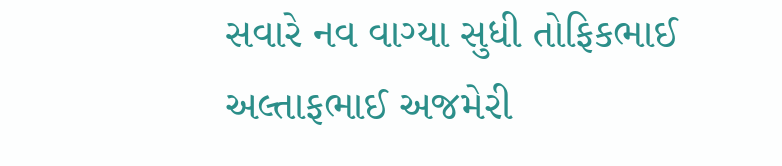સવારે નવ વાગ્યા સુધી તોફિકભાઈ અલ્તાફભાઈ અજમેરી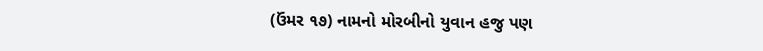(ઉંમર ૧૭) નામનો મોરબીનો યુવાન હજુ પણ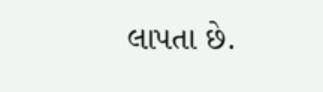લાપતા છે.